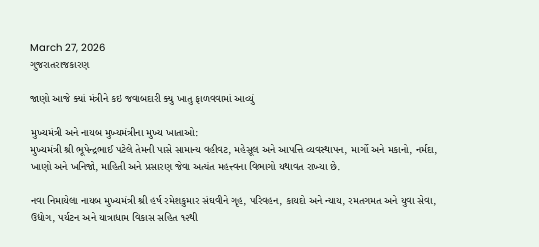March 27, 2026
ગુજરાતરાજકારણ

જાણો આજે ક્યાં મંત્રીને કઇ જવાબદારી ક્યુ ખાતુ ફાળવવામાં આવ્યું

મુખ્યમંત્રી અને નાયબ મુખ્યમંત્રીના મુખ્ય ખાતાઓ:
મુખ્યમંત્રી શ્રી ભૂપેન્દ્રભાઈ પટેલે તેમની પાસે સામાન્ય વહીવટ, મહેસૂલ અને આપત્તિ વ્યવસ્થાપન, માર્ગો અને મકાનો, નર્મદા, ખાણો અને ખનિજો, માહિતી અને પ્રસારણ જેવા અત્યંત મહત્ત્વના વિભાગો યથાવત રાખ્યા છે.

નવા નિમાયેલા નાયબ મુખ્યમંત્રી શ્રી હર્ષ રમેશકુમાર સંઘવીને ગૃહ, પરિવહન, કાયદો અને ન્યાય, રમતગમત અને યુવા સેવા, ઉદ્યોગ, પર્યટન અને યાત્રાધામ વિકાસ સહિત ૧૨થી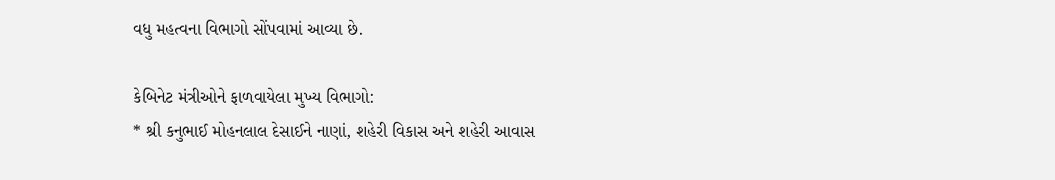વધુ મહત્વના વિભાગો સોંપવામાં આવ્યા છે.

કેબિનેટ મંત્રીઓને ફાળવાયેલા મુખ્ય વિભાગો:
* શ્રી કનુભાઈ મોહનલાલ દેસાઈને નાણાં, શહેરી વિકાસ અને શહેરી આવાસ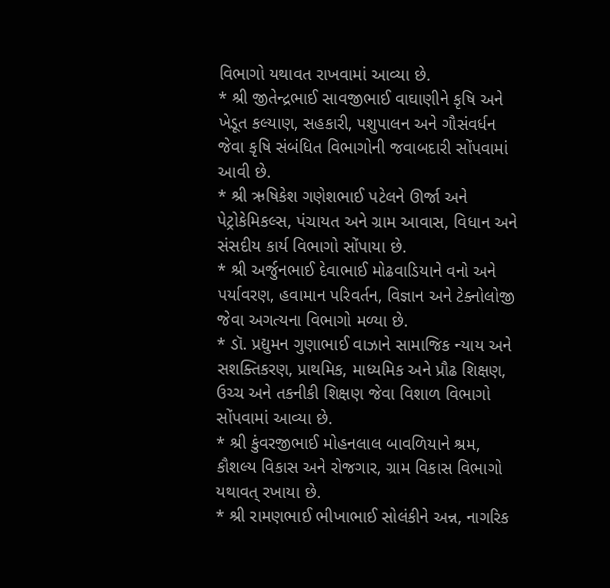વિભાગો યથાવત રાખવામાં આવ્યા છે.
* શ્રી જીતેન્દ્રભાઈ સાવજીભાઈ વાઘાણીને કૃષિ અને ખેડૂત કલ્યાણ, સહકારી, પશુપાલન અને ગૌસંવર્ધન જેવા કૃષિ સંબંધિત વિભાગોની જવાબદારી સોંપવામાં આવી છે.
* શ્રી ઋષિકેશ ગણેશભાઈ પટેલને ઊર્જા અને પેટ્રોકેમિકલ્સ, પંચાયત અને ગ્રામ આવાસ, વિધાન અને સંસદીય કાર્ય વિભાગો સોંપાયા છે.
* શ્રી અર્જુનભાઈ દેવાભાઈ મોઢવાડિયાને વનો અને પર્યાવરણ, હવામાન પરિવર્તન, વિજ્ઞાન અને ટેક્નોલોજી જેવા અગત્યના વિભાગો મળ્યા છે.
* ડૉ. પ્રદ્યુમન ગુણાભાઈ વાઝાને સામાજિક ન્યાય અને સશક્તિકરણ, પ્રાથમિક, માધ્યમિક અને પ્રૌઢ શિક્ષણ, ઉચ્ચ અને તકનીકી શિક્ષણ જેવા વિશાળ વિભાગો સોંપવામાં આવ્યા છે.
* શ્રી કુંવરજીભાઈ મોહનલાલ બાવળિયાને શ્રમ, કૌશલ્ય વિકાસ અને રોજગાર, ગ્રામ વિકાસ વિભાગો યથાવત્ રખાયા છે.
* શ્રી રામણભાઈ ભીખાભાઈ સોલંકીને અન્ન, નાગરિક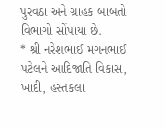પુરવઠા અને ગ્રાહક બાબતો વિભાગો સોંપાયા છે.
* શ્રી નરેશભાઈ મગનભાઈ પટેલને આદિજાતિ વિકાસ, ખાદી, હસ્તકલા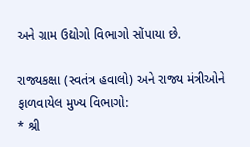અને ગ્રામ ઉદ્યોગો વિભાગો સોંપાયા છે.

રાજ્યકક્ષા (સ્વતંત્ર હવાલો) અને રાજ્ય મંત્રીઓને ફાળવાયેલ મુખ્ય વિભાગો:
* શ્રી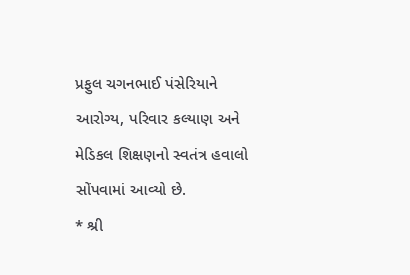પ્રફુલ ચગનભાઈ પંસેરિયાને આરોગ્ય, પરિવાર કલ્યાણ અને મેડિકલ શિક્ષણનો સ્વતંત્ર હવાલો સોંપવામાં આવ્યો છે.
* શ્રી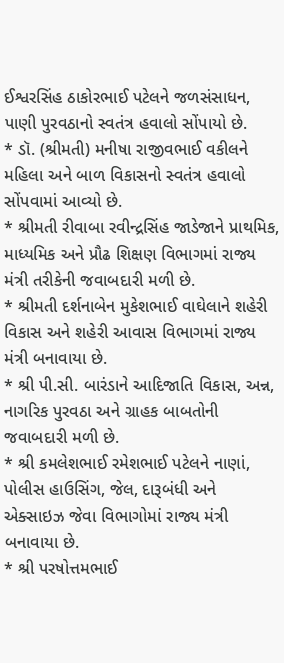ઈશ્વરસિંહ ઠાકોરભાઈ પટેલને જળસંસાધન, પાણી પુરવઠાનો સ્વતંત્ર હવાલો સોંપાયો છે.
* ડૉ. (શ્રીમતી) મનીષા રાજીવભાઈ વકીલને મહિલા અને બાળ વિકાસનો સ્વતંત્ર હવાલો સોંપવામાં આવ્યો છે.
* શ્રીમતી રીવાબા રવીન્દ્રસિંહ જાડેજાને પ્રાથમિક, માધ્યમિક અને પ્રૌઢ શિક્ષણ વિભાગમાં રાજ્ય મંત્રી તરીકેની જવાબદારી મળી છે.
* શ્રીમતી દર્શનાબેન મુકેશભાઈ વાઘેલાને શહેરી વિકાસ અને શહેરી આવાસ વિભાગમાં રાજ્ય મંત્રી બનાવાયા છે.
* શ્રી પી.સી. બારંડાને આદિજાતિ વિકાસ, અન્ન, નાગરિક પુરવઠા અને ગ્રાહક બાબતોની જવાબદારી મળી છે.
* શ્રી કમલેશભાઈ રમેશભાઈ પટેલને નાણાં, પોલીસ હાઉસિંગ, જેલ, દારૂબંધી અને એક્સાઇઝ જેવા વિભાગોમાં રાજ્ય મંત્રી બનાવાયા છે.
* શ્રી પરષોત્તમભાઈ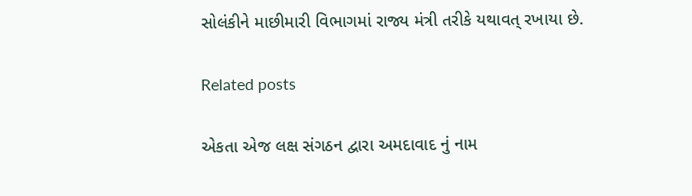સોલંકીને માછીમારી વિભાગમાં રાજ્ય મંત્રી તરીકે યથાવત્ રખાયા છે.

Related posts

એકતા એજ લક્ષ સંગઠન દ્વારા અમદાવાદ નું નામ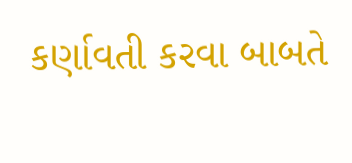કર્ણાવતી કરવા બાબતે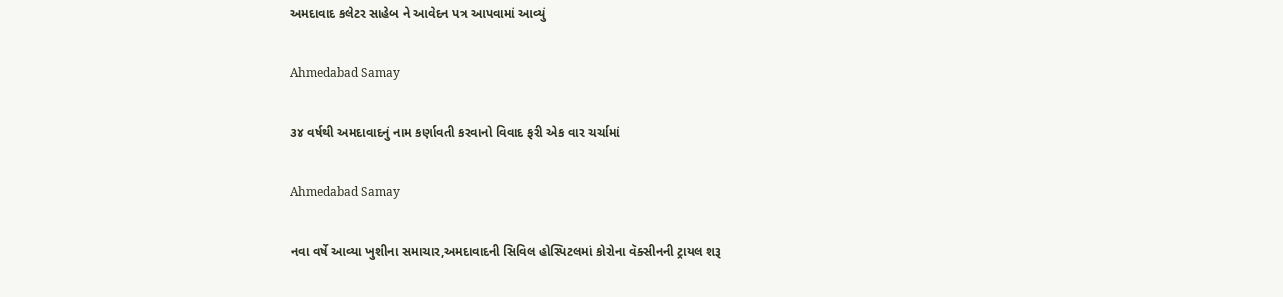અમદાવાદ કલેટર સાહેબ ને આવેદન પત્ર આપવામાં આવ્યું

Ahmedabad Samay

૩૪ વર્ષથી અમદાવાદનું નામ કર્ણાવતી કરવાનો વિવાદ ફરી એક વાર ચર્ચામાં

Ahmedabad Samay

નવા વર્ષે આવ્યા ખુશીના સમાચાર,અમદાવાદની સિવિલ હોસ્પિટલમાં કોરોના વૅક્સીનની ટ્રાયલ શરૂ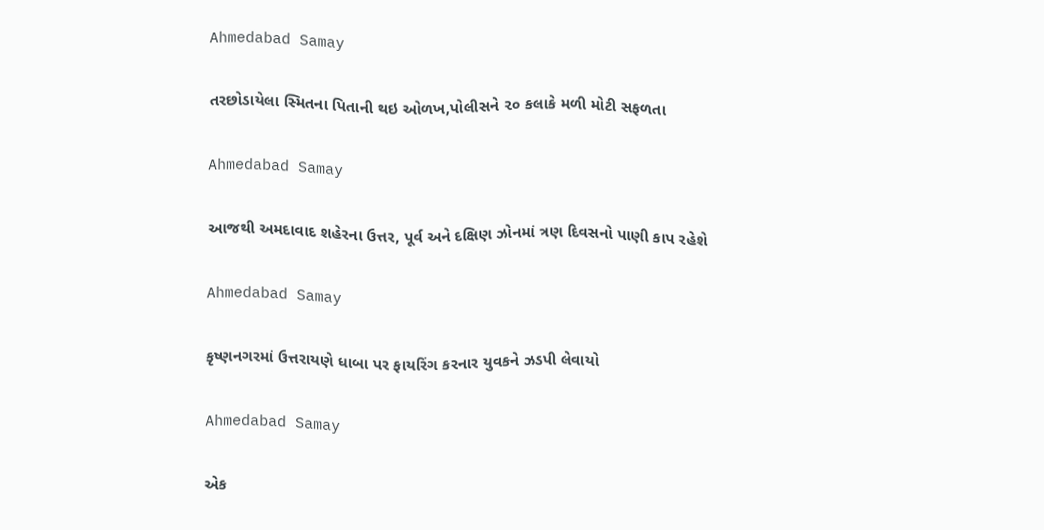Ahmedabad Samay

તરછોડાયેલા સ્મિતના પિતાની થઇ ઓળખ,પોલીસને ૨૦ કલાકે મળી મોટી સફળતા

Ahmedabad Samay

આજથી અમદાવાદ શહેરના ઉત્તર, પૂર્વ અને દક્ષિણ ઝોનમાં ત્રણ દિવસનો પાણી કાપ રહેશે

Ahmedabad Samay

કૃષ્ણનગરમાં ઉત્તરાયણે ધાબા પર ફાયરિંગ કરનાર યુવકને ઝડપી લેવાયો

Ahmedabad Samay

એક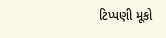ટિપ્પણી મૂકો